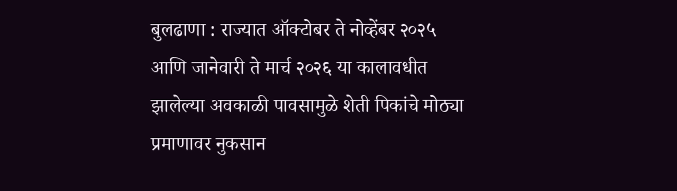बुलढाणा : राज्यात ऑक्टोबर ते नोव्हेंबर २०२५ आणि जानेवारी ते मार्च २०२६ या कालावधीत झालेल्या अवकाळी पावसामुळे शेती पिकांचे मोठ्या प्रमाणावर नुकसान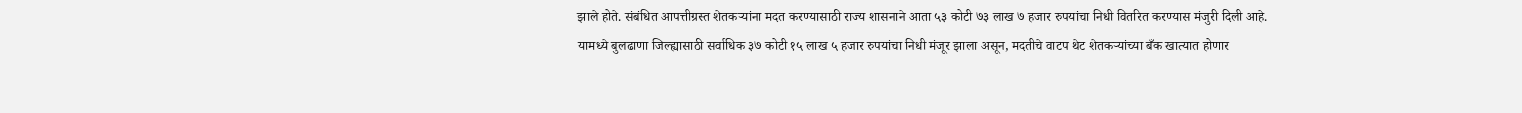झाले होते. संबंधित आपत्तीग्रस्त शेतकऱ्यांना मदत करण्यासाठी राज्य शासनाने आता ५३ कोटी ७३ लाख ७ हजार रुपयांचा निधी वितरित करण्यास मंजुरी दिली आहे.
यामध्ये बुलढाणा जिल्ह्यासाठी सर्वाधिक ३७ कोटी १५ लाख ५ हजार रुपयांचा निधी मंजूर झाला असून, मदतीचे वाटप थेट शेतकऱ्यांच्या बँक खात्यात होणार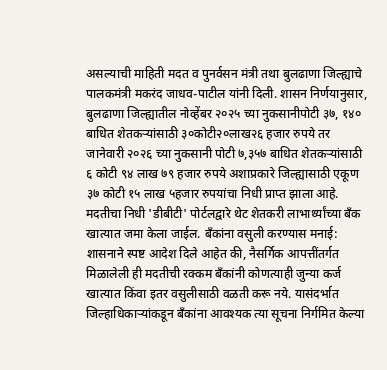असल्याची माहिती मदत व पुनर्वसन मंत्री तथा बुलढाणा जिल्ह्याचे पालकमंत्री मकरंद जाधव-पाटील यांनी दिली. शासन निर्णयानुसार, बुलढाणा जिल्ह्यातील नोव्हेंबर २०२५ च्या नुकसानीपोटी ३७, १४० बाधित शेतकऱ्यांसाठी ३०कोटी२०लाख२६ हजार रुपये तर जानेवारी २०२६ च्या नुकसानी पोटी ७,३५७ बाधित शेतकऱ्यांसाठी ६ कोटी ९४ लाख ७९ हजार रुपये अशाप्रकारे जिल्ह्यासाठी एकूण ३७ कोटी १५ लाख ५हजार रुपयांचा निधी प्राप्त झाला आहे.
मदतीचा निधी 'डीबीटी' पोर्टलद्वारे थेट शेतकरी लाभार्थ्यांच्या बँक खात्यात जमा केला जाईल. बँकांना वसुली करण्यास मनाई: शासनाने स्पष्ट आदेश दिले आहेत की, नैसर्गिक आपत्तींतर्गत मिळालेली ही मदतीची रक्कम बँकांनी कोणत्याही जुन्या कर्ज खात्यात किंवा इतर वसुलीसाठी वळती करू नये. यासंदर्भात जिल्हाधिकाऱ्यांकडून बँकांना आवश्यक त्या सूचना निर्गमित केल्या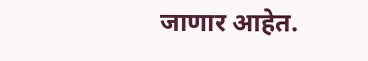जाणार आहेत.